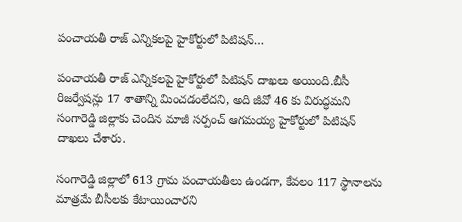పంచాయతీ రాజ్ ఎన్నికలపై హైకోర్టులో పిటిషన్…

పంచాయతీ రాజ్ ఎన్నికలపై హైకోర్టులో పిటిషన్ దాఖలు అయింది.బీసీ రిజర్వేషన్లు 17 శాతాన్ని మించడంలేదని, అది జీవో 46 కు విరుద్ధమని సంగారెడ్డి జిల్లాకు చెందిన మాజీ సర్పంచ్ ఆగమయ్య హైకోర్టులో పిటిషన్ దాఖలు చేశారు.

సంగారెడ్డి జిల్లాలో 613 గ్రామ పంచాయతీలు ఉండగా, కేవలం 117 స్థానాలను మాత్రమే బీసీలకు కేటాయించారని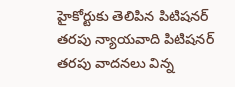హైకోర్టుకు తెలిపిన పిటిషనర్ తరపు న్యాయవాది పిటిషనర్ తరపు వాదనలు విన్న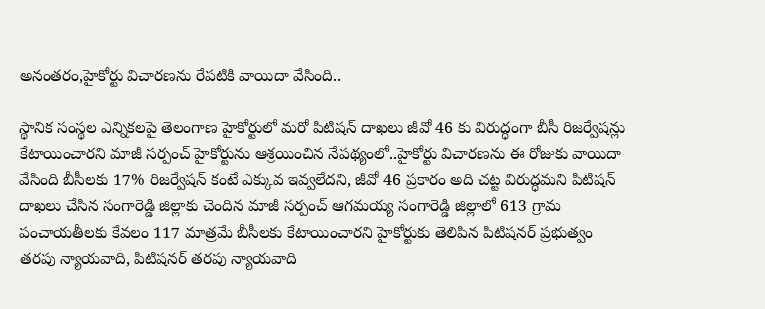అనంతరం,హైకోర్టు విచారణను రేపటికి వాయిదా వేసింది..

స్థానిక సంస్థల ఎన్నికలపై తెలంగాణ హైకోర్టులో మరో పిటిషన్ దాఖలు జీవో 46 కు విరుద్ధంగా బీసీ రిజర్వేషన్లు కేటాయించారని మాజీ సర్పంచ్ హైకోర్టును ఆశ్రయించిన నేపథ్యంలో..హైకోర్టు విచారణను ఈ రోజుకు వాయిదా వేసింది బీసీలకు 17% రిజర్వేషన్ కంటే ఎక్కువ ఇవ్వలేదని, జీవో 46 ప్రకారం అది చట్ట విరుద్ధమని పిటిషన్ దాఖలు చేసిన సంగారెడ్డి జిల్లాకు చెందిన మాజీ సర్పంచ్ ఆగమయ్య సంగారెడ్డి జిల్లాలో 613 గ్రామ పంచాయతీలకు కేవలం 117 మాత్రమే బీసీలకు కేటాయించారని హైకోర్టుకు తెలిపిన పిటిషనర్ ప్రభుత్వం తరపు న్యాయవాది, పిటిషనర్ తరపు న్యాయవాది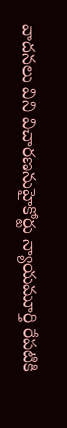వాదనలు విని విచారణనుహైకోర్టు న్యాయమూర్తి రేపటికి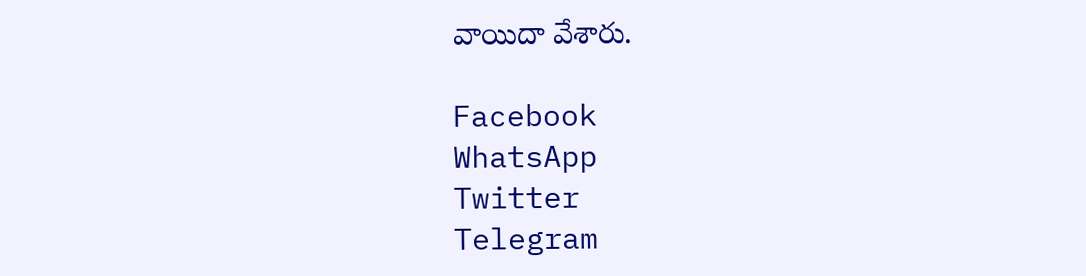వాయిదా వేశారు.

Facebook
WhatsApp
Twitter
Telegram